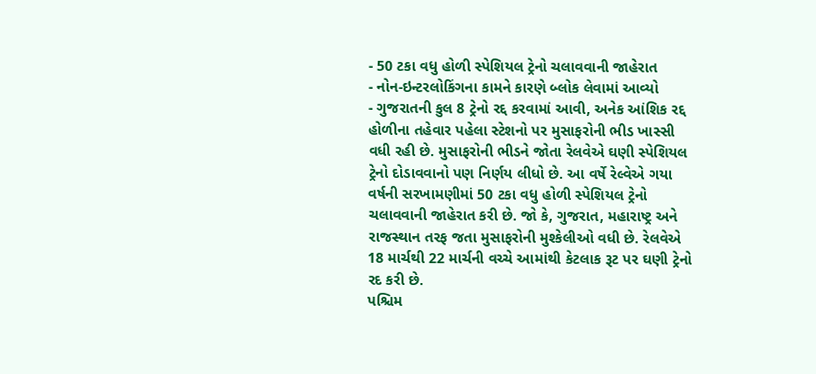- 50 ટકા વધુ હોળી સ્પેશિયલ ટ્રેનો ચલાવવાની જાહેરાત
- નોન-ઇન્ટરલોકિંગના કામને કારણે બ્લોક લેવામાં આવ્યો
- ગુજરાતની કુલ 8 ટ્રેનો રદ્દ કરવામાં આવી, અનેક આંશિક રદ્દ
હોળીના તહેવાર પહેલા સ્ટેશનો પર મુસાફરોની ભીડ ખાસ્સી વધી રહી છે. મુસાફરોની ભીડને જોતા રેલવેએ ઘણી સ્પેશિયલ ટ્રેનો દોડાવવાનો પણ નિર્ણય લીધો છે. આ વર્ષે રેલ્વેએ ગયા વર્ષની સરખામણીમાં 50 ટકા વધુ હોળી સ્પેશિયલ ટ્રેનો ચલાવવાની જાહેરાત કરી છે. જો કે, ગુજરાત, મહારાષ્ટ્ર અને રાજસ્થાન તરફ જતા મુસાફરોની મુશ્કેલીઓ વધી છે. રેલવેએ 18 માર્ચથી 22 માર્ચની વચ્ચે આમાંથી કેટલાક રૂટ પર ઘણી ટ્રેનો રદ કરી છે.
પશ્ચિમ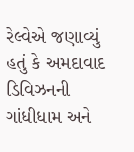રેલ્વેએ જણાવ્યું હતું કે અમદાવાદ ડિવિઝનની ગાંધીધામ અને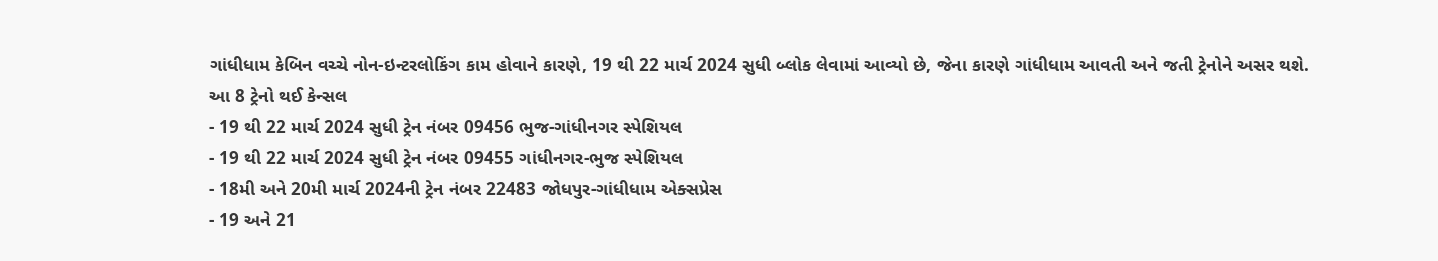ગાંધીધામ કેબિન વચ્ચે નોન-ઇન્ટરલોકિંગ કામ હોવાને કારણે, 19 થી 22 માર્ચ 2024 સુધી બ્લોક લેવામાં આવ્યો છે, જેના કારણે ગાંધીધામ આવતી અને જતી ટ્રેનોને અસર થશે.
આ 8 ટ્રેનો થઈ કેન્સલ
- 19 થી 22 માર્ચ 2024 સુધી ટ્રેન નંબર 09456 ભુજ-ગાંધીનગર સ્પેશિયલ
- 19 થી 22 માર્ચ 2024 સુધી ટ્રેન નંબર 09455 ગાંધીનગર-ભુજ સ્પેશિયલ
- 18મી અને 20મી માર્ચ 2024ની ટ્રેન નંબર 22483 જોધપુર-ગાંધીધામ એક્સપ્રેસ
- 19 અને 21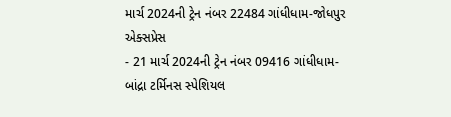માર્ચ 2024ની ટ્રેન નંબર 22484 ગાંધીધામ-જોધપુર એક્સપ્રેસ
- 21 માર્ચ 2024ની ટ્રેન નંબર 09416 ગાંધીધામ-બાંદ્રા ટર્મિનસ સ્પેશિયલ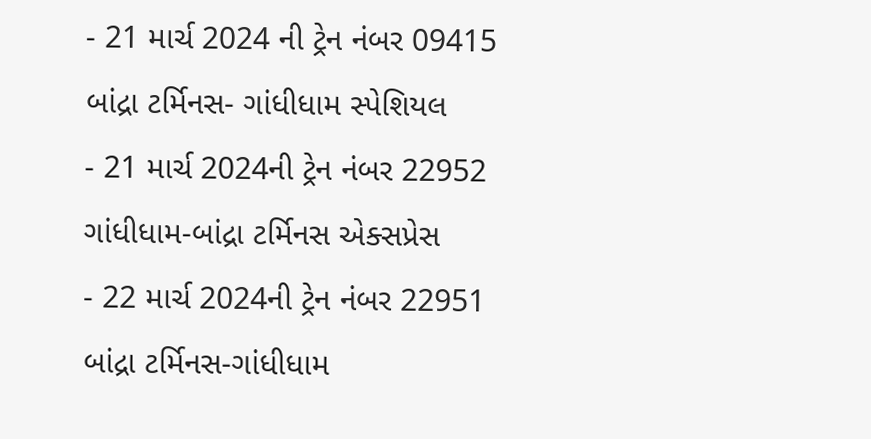- 21 માર્ચ 2024 ની ટ્રેન નંબર 09415 બાંદ્રા ટર્મિનસ- ગાંધીધામ સ્પેશિયલ
- 21 માર્ચ 2024ની ટ્રેન નંબર 22952 ગાંધીધામ-બાંદ્રા ટર્મિનસ એક્સપ્રેસ
- 22 માર્ચ 2024ની ટ્રેન નંબર 22951 બાંદ્રા ટર્મિનસ-ગાંધીધામ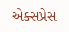એક્સપ્રેસ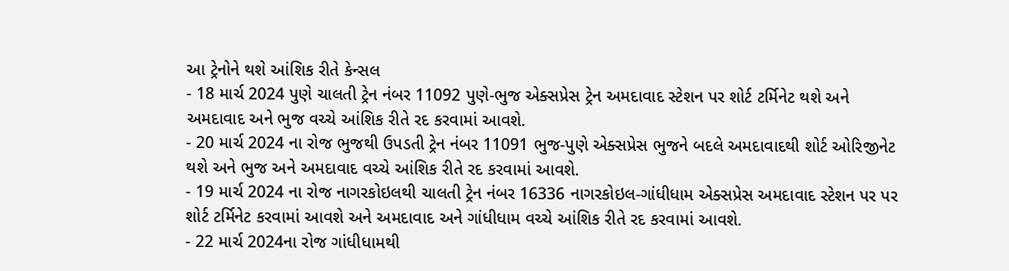આ ટ્રેનોને થશે આંશિક રીતે કેન્સલ
- 18 માર્ચ 2024 પુણે ચાલતી ટ્રેન નંબર 11092 પુણે-ભુજ એક્સપ્રેસ ટ્રેન અમદાવાદ સ્ટેશન પર શોર્ટ ટર્મિનેટ થશે અને અમદાવાદ અને ભુજ વચ્ચે આંશિક રીતે રદ કરવામાં આવશે.
- 20 માર્ચ 2024 ના રોજ ભુજથી ઉપડતી ટ્રેન નંબર 11091 ભુજ-પુણે એક્સપ્રેસ ભુજને બદલે અમદાવાદથી શોર્ટ ઓરિજીનેટ થશે અને ભુજ અને અમદાવાદ વચ્ચે આંશિક રીતે રદ કરવામાં આવશે.
- 19 માર્ચ 2024 ના રોજ નાગરકોઇલથી ચાલતી ટ્રેન નંબર 16336 નાગરકોઇલ-ગાંધીધામ એક્સપ્રેસ અમદાવાદ સ્ટેશન પર પર શોર્ટ ટર્મિનેટ કરવામાં આવશે અને અમદાવાદ અને ગાંધીધામ વચ્ચે આંશિક રીતે રદ કરવામાં આવશે.
- 22 માર્ચ 2024ના રોજ ગાંધીધામથી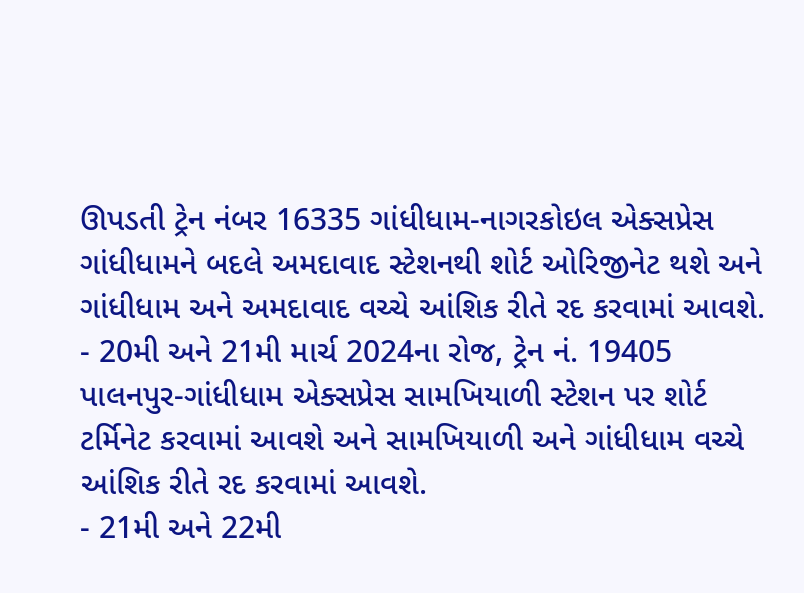ઊપડતી ટ્રેન નંબર 16335 ગાંધીધામ-નાગરકોઇલ એક્સપ્રેસ ગાંધીધામને બદલે અમદાવાદ સ્ટેશનથી શોર્ટ ઓરિજીનેટ થશે અને ગાંધીધામ અને અમદાવાદ વચ્ચે આંશિક રીતે રદ કરવામાં આવશે.
- 20મી અને 21મી માર્ચ 2024ના રોજ, ટ્રેન નં. 19405 પાલનપુર-ગાંધીધામ એક્સપ્રેસ સામખિયાળી સ્ટેશન પર શોર્ટ ટર્મિનેટ કરવામાં આવશે અને સામખિયાળી અને ગાંધીધામ વચ્ચે આંશિક રીતે રદ કરવામાં આવશે.
- 21મી અને 22મી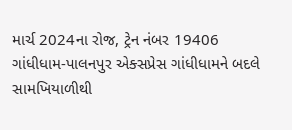માર્ચ 2024ના રોજ, ટ્રેન નંબર 19406 ગાંધીધામ-પાલનપુર એક્સપ્રેસ ગાંધીધામને બદલે સામખિયાળીથી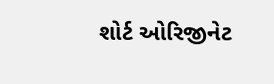શોર્ટ ઓરિજીનેટ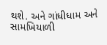થશે. અને ગાંધીધામ અને સામખિયાળી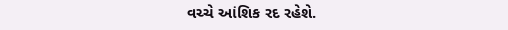વચ્ચે આંશિક રદ રહેશે.